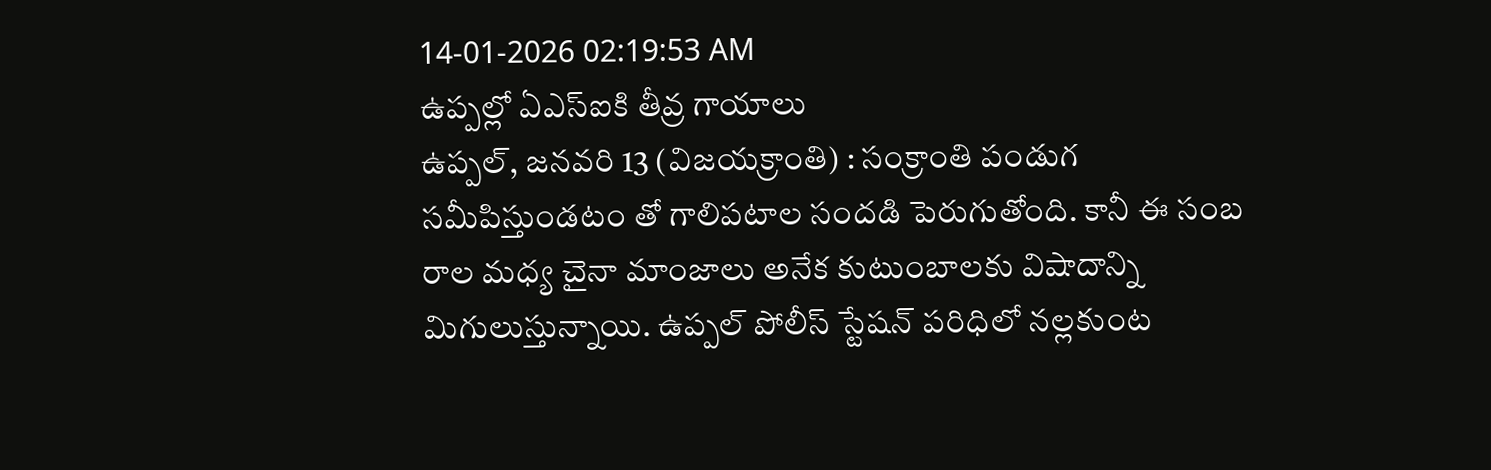14-01-2026 02:19:53 AM
ఉప్పల్లో ఏఎస్ఐకి తీవ్ర గాయాలు
ఉప్పల్, జనవరి 13 (విజయక్రాంతి) : సంక్రాంతి పండుగ సమీపిస్తుండటం తో గాలిపటాల సందడి పెరుగుతోంది. కానీ ఈ సంబ రాల మధ్య చైనా మాంజాలు అనేక కుటుంబాలకు విషాదాన్ని మిగులుస్తున్నాయి. ఉప్పల్ పోలీస్ స్టేషన్ పరిధిలో నల్లకుంట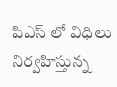పిఎస్ లో విధిలు నిర్వహిస్తున్న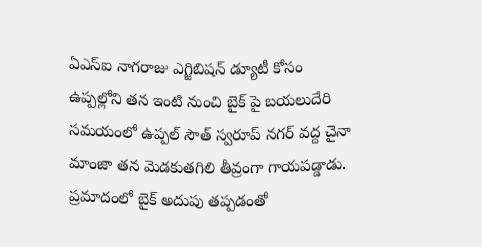ఏఎస్ఐ నాగరాజు ఎగ్జిబిషన్ డ్యూటీ కోసం ఉప్పల్లోని తన ఇంటి నుంచి బైక్ పై బయలుదేరి సమయంలో ఉప్పల్ సౌత్ స్వరూప్ నగర్ వద్ద చైనా మాంజా తన మెడకుతగిలి తీవ్రంగా గాయపడ్డాడు.
ప్రమాదంలో బైక్ అదుపు తప్పడంతో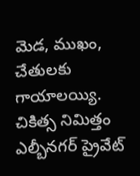మెడ, ముఖం, చేతులకు గాయాలయ్యి. చికిత్స నిమిత్తం ఎల్బీనగర్ ప్రైవేట్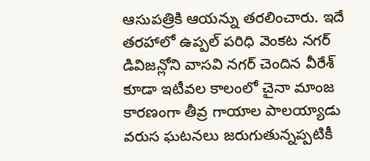ఆసుపత్రికి ఆయన్ను తరలించారు. ఇదే తరహాలో ఉప్పల్ పరిధి వెంకట నగర్ డివిజన్లోని వాసవి నగర్ చెందిన వీరేశ్ కూడా ఇటీవల కాలంలో చైనా మాంజ కారణంగా తీవ్ర గాయాల పాలయ్యాడు వరుస ఘటనలు జరుగుతున్నప్పటికీ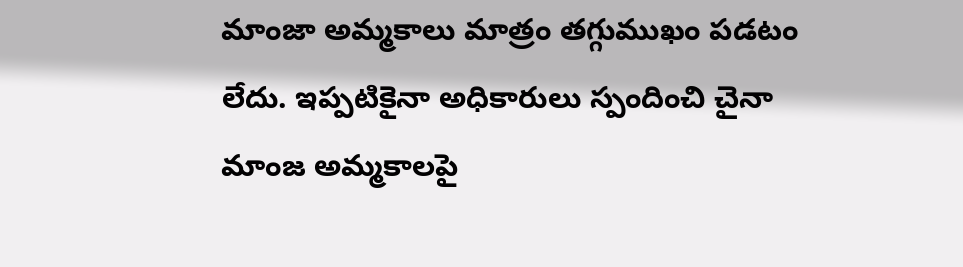మాంజా అమ్మకాలు మాత్రం తగ్గుముఖం పడటం లేదు. ఇప్పటికైనా అధికారులు స్పందించి చైనా మాంజ అమ్మకాలపై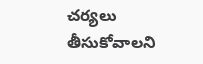చర్యలు తీసుకోవాలని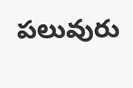పలువురు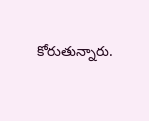కోరుతున్నారు.